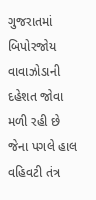ગુજરાતમાં બિપોરજોય વાવાઝોડાની દહેશત જોવા મળી રહી છે જેના પગલે હાલ વહિવટી તંત્ર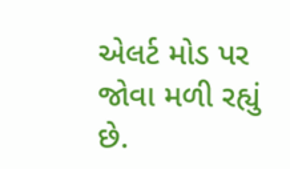એલર્ટ મોડ પર જોવા મળી રહ્યું છે.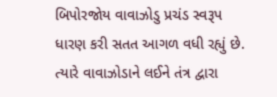બિપોરજોય વાવાઝોડુ પ્રચંડ સ્વરૂપ ધારણ કરી સતત આગળ વધી રહ્યું છે. ત્યારે વાવાઝોડાને લઈને તંત્ર દ્વારા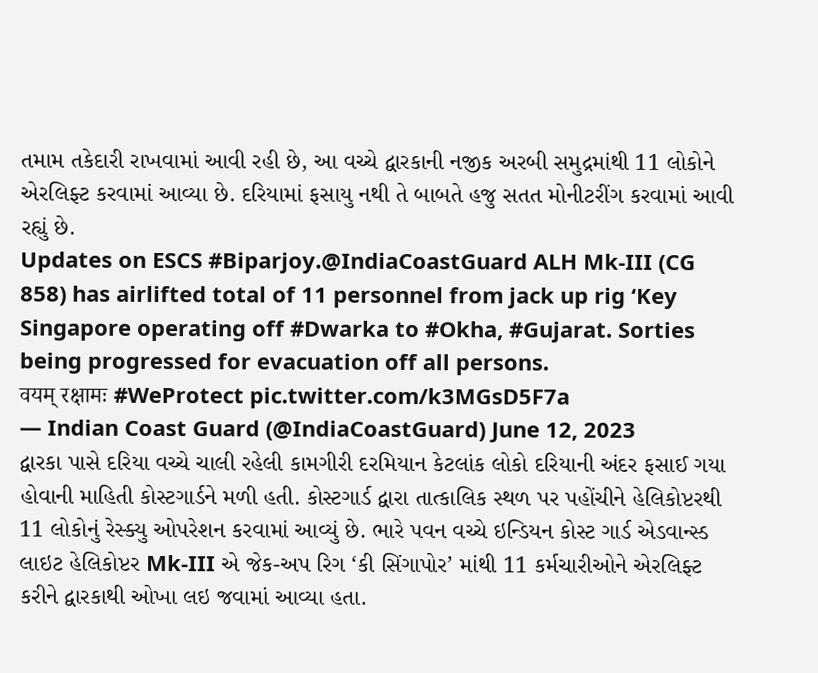તમામ તકેદારી રાખવામાં આવી રહી છે, આ વચ્ચે દ્વારકાની નજીક અરબી સમુદ્રમાંથી 11 લોકોને એરલિફ્ટ કરવામાં આવ્યા છે. દરિયામાં ફસાયુ નથી તે બાબતે હજુ સતત મોનીટરીંગ કરવામાં આવી રહ્યું છે.
Updates on ESCS #Biparjoy.@IndiaCoastGuard ALH Mk-III (CG 858) has airlifted total of 11 personnel from jack up rig ‘Key Singapore operating off #Dwarka to #Okha, #Gujarat. Sorties being progressed for evacuation off all persons.
वयम् रक्षामः #WeProtect pic.twitter.com/k3MGsD5F7a
— Indian Coast Guard (@IndiaCoastGuard) June 12, 2023
દ્વારકા પાસે દરિયા વચ્ચે ચાલી રહેલી કામગીરી દરમિયાન કેટલાંક લોકો દરિયાની અંદર ફસાઈ ગયા હોવાની માહિતી કોસ્ટગાર્ડને મળી હતી. કોસ્ટગાર્ડ દ્વારા તાત્કાલિક સ્થળ પર પહોંચીને હેલિકોપ્ટરથી 11 લોકોનું રેસ્ક્યુ ઓપરેશન કરવામાં આવ્યું છે. ભારે પવન વચ્ચે ઇન્ડિયન કોસ્ટ ગાર્ડ એડવાન્સ્ડ લાઇટ હેલિકોપ્ટર Mk-III એ જેક-અપ રિગ ‘કી સિંગાપોર’ માંથી 11 કર્મચારીઓને એરલિફ્ટ કરીને દ્વારકાથી ઓખા લઇ જવામાં આવ્યા હતા.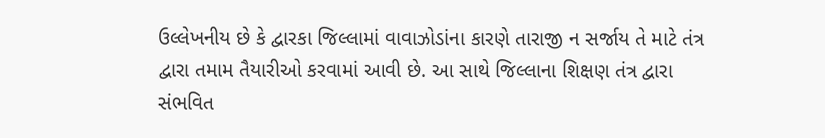ઉલ્લેખનીય છે કે દ્વારકા જિલ્લામાં વાવાઝોડાંના કારણે તારાજી ન સર્જાય તે માટે તંત્ર દ્વારા તમામ તૈયારીઓ કરવામાં આવી છે. આ સાથે જિલ્લાના શિક્ષણ તંત્ર દ્વારા સંભવિત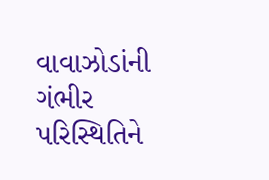વાવાઝોડાંની ગંભીર પરિસ્થિતિને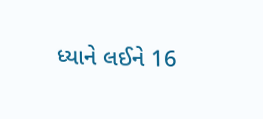ધ્યાને લઈને 16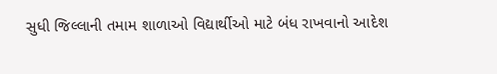સુધી જિલ્લાની તમામ શાળાઓ વિદ્યાર્થીઓ માટે બંધ રાખવાનો આદેશ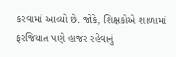કરવામાં આવ્યો છે. જોકે, શિક્ષકોએ શાળામાં ફરજિયાત પણે હાજર રહેવાનું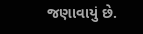જણાવાયું છે.